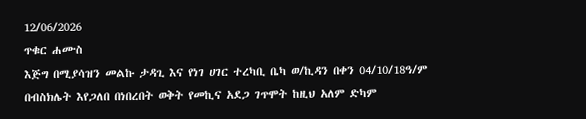12/06/2026
ጥቁር ሐሙስ
እጅግ በሚያሳዝን መልኩ ታዳጊ እና የነገ ሀገር ተረካቢ ቤካ ወ/ኪዳን በቀን 04/10/18ዓ/ም በብስክሌት እየጋለበ በነበረበት ወቅት የመኪና አደጋ ገጥሞት ከዚህ አለም ድካም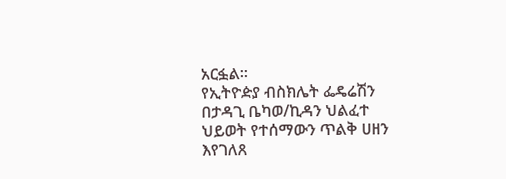አርፏል።
የኢትዮዽያ ብስክሌት ፌዴሬሽን በታዳጊ ቤካወ/ኪዳን ህልፈተ ህይወት የተሰማውን ጥልቅ ሀዘን እየገለጸ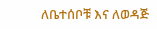ለቤተሰቦቹ እና ለወዳጅ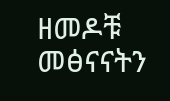ዘመዶቹ መፅናናትን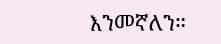እንመኛለን።